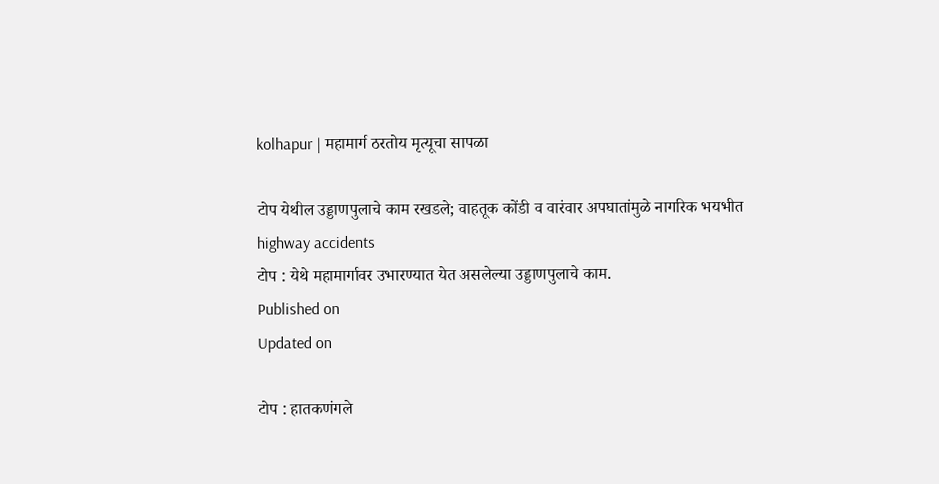kolhapur | महामार्ग ठरतोय मृत्यूचा सापळा

टोप येथील उड्डाणपुलाचे काम रखडले; वाहतूक कोंडी व वारंवार अपघातांमुळे नागरिक भयभीत
highway accidents
टोप : येथे महामार्गावर उभारण्यात येत असलेल्या उड्डाणपुलाचे काम.
Published on
Updated on

टोप : हातकणंगले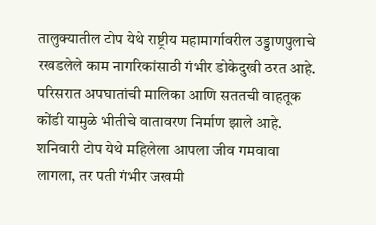तालुक्यातील टोप येथे राष्ट्रीय महामार्गावरील उड्डाणपुलाचे रखडलेले काम नागरिकांसाठी गंभीर डोकेदुखी ठरत आहे. परिसरात अपघातांची मालिका आणि सततची वाहतूक कोंडी यामुळे भीतीचे वातावरण निर्माण झाले आहे. शनिवारी टोप येथे महिलेला आपला जीव गमवावा लागला, तर पती गंभीर जखमी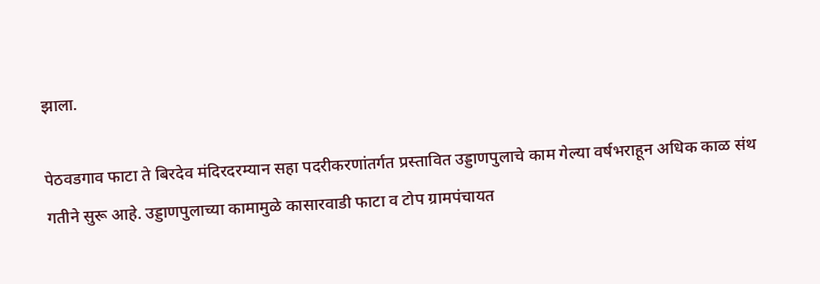झाला.

पेठवडगाव फाटा ते बिरदेव मंदिरदरम्यान सहा पदरीकरणांतर्गत प्रस्तावित उड्डाणपुलाचे काम गेल्या वर्षभराहून अधिक काळ संथ गतीने सुरू आहे. उड्डाणपुलाच्या कामामुळे कासारवाडी फाटा व टोप ग्रामपंचायत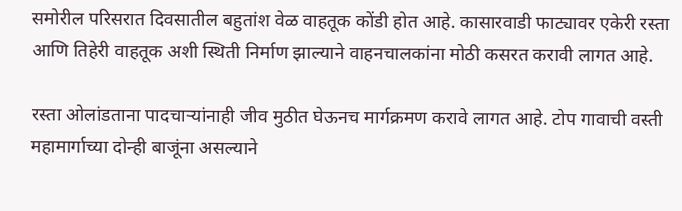समोरील परिसरात दिवसातील बहुतांश वेळ वाहतूक कोंडी होत आहे. कासारवाडी फाट्यावर एकेरी रस्ता आणि तिहेरी वाहतूक अशी स्थिती निर्माण झाल्याने वाहनचालकांना मोठी कसरत करावी लागत आहे.

रस्ता ओलांडताना पादचार्‍यांनाही जीव मुठीत घेऊनच मार्गक्रमण करावे लागत आहे. टोप गावाची वस्ती महामार्गाच्या दोन्ही बाजूंना असल्याने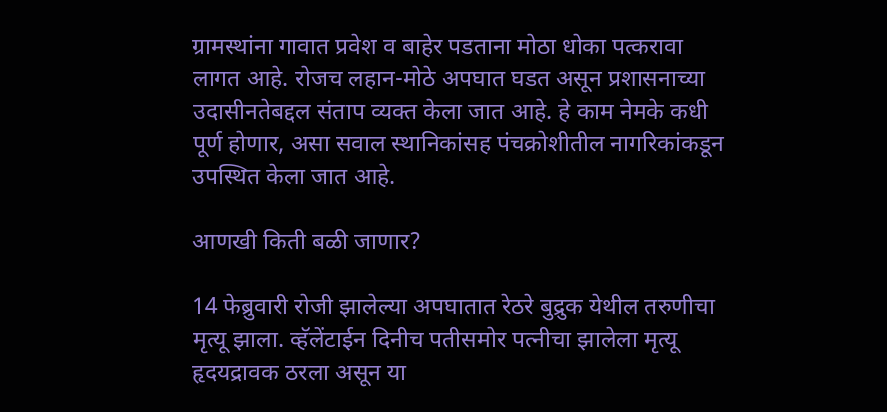ग्रामस्थांना गावात प्रवेश व बाहेर पडताना मोठा धोका पत्करावा लागत आहे. रोजच लहान-मोठे अपघात घडत असून प्रशासनाच्या उदासीनतेबद्दल संताप व्यक्त केला जात आहे. हे काम नेमके कधी पूर्ण होणार, असा सवाल स्थानिकांसह पंचक्रोशीतील नागरिकांकडून उपस्थित केला जात आहे.

आणखी किती बळी जाणार?

14 फेब्रुवारी रोजी झालेल्या अपघातात रेठरे बुद्रुक येथील तरुणीचा मृत्यू झाला. व्हॅलेंटाईन दिनीच पतीसमोर पत्नीचा झालेला मृत्यू हृदयद्रावक ठरला असून या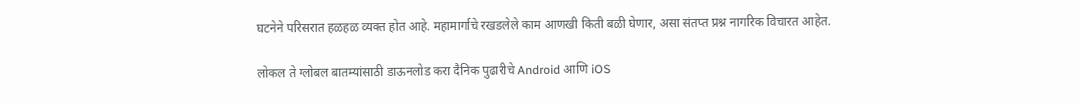घटनेने परिसरात हळहळ व्यक्त होत आहे. महामार्गाचे रखडलेले काम आणखी किती बळी घेणार, असा संतप्त प्रश्न नागरिक विचारत आहेत.

लोकल ते ग्लोबल बातम्यांसाठी डाऊनलोड करा दैनिक पुढारीचे Android आणि iOS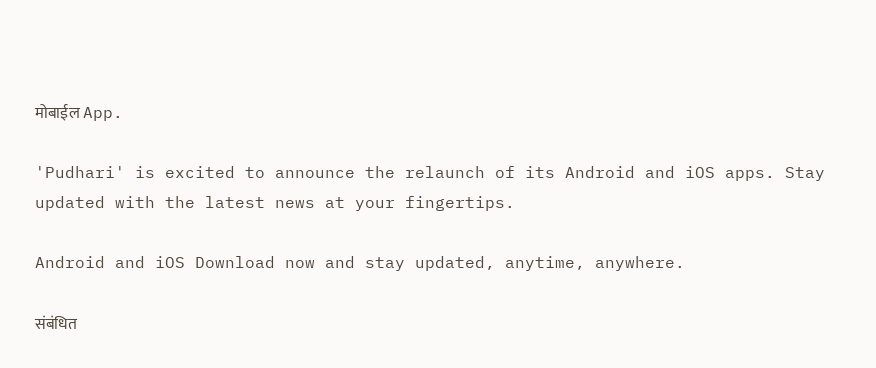मोबाईल App.

'Pudhari' is excited to announce the relaunch of its Android and iOS apps. Stay updated with the latest news at your fingertips.

Android and iOS Download now and stay updated, anytime, anywhere.

संबंधित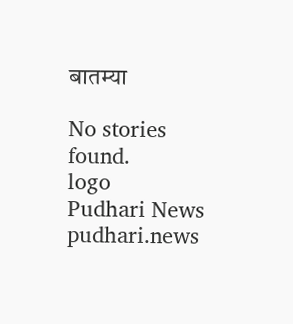बातम्या

No stories found.
logo
Pudhari News
pudhari.news